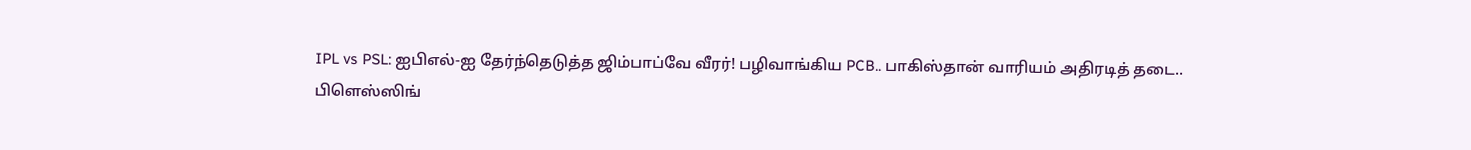IPL vs PSL: ஐபிஎல்-ஐ தேர்ந்தெடுத்த ஜிம்பாப்வே வீரர்! பழிவாங்கிய PCB.. பாகிஸ்தான் வாரியம் அதிரடித் தடை..
பிளெஸ்ஸிங்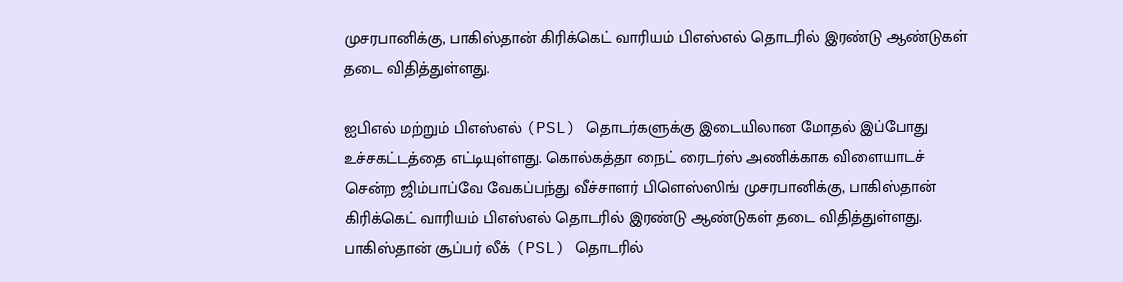முசரபானிக்கு, பாகிஸ்தான் கிரிக்கெட் வாரியம் பிஎஸ்எல் தொடரில் இரண்டு ஆண்டுகள் தடை விதித்துள்ளது.

ஐபிஎல் மற்றும் பிஎஸ்எல் (PSL) தொடர்களுக்கு இடையிலான மோதல் இப்போது உச்சகட்டத்தை எட்டியுள்ளது. கொல்கத்தா நைட் ரைடர்ஸ் அணிக்காக விளையாடச் சென்ற ஜிம்பாப்வே வேகப்பந்து வீச்சாளர் பிளெஸ்ஸிங் முசரபானிக்கு, பாகிஸ்தான் கிரிக்கெட் வாரியம் பிஎஸ்எல் தொடரில் இரண்டு ஆண்டுகள் தடை விதித்துள்ளது.
பாகிஸ்தான் சூப்பர் லீக் (PSL) தொடரில்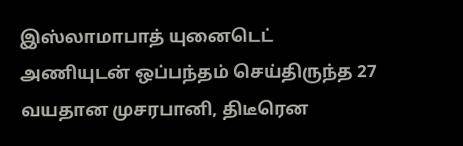இஸ்லாமாபாத் யுனைடெட் அணியுடன் ஒப்பந்தம் செய்திருந்த 27 வயதான முசரபானி, திடீரென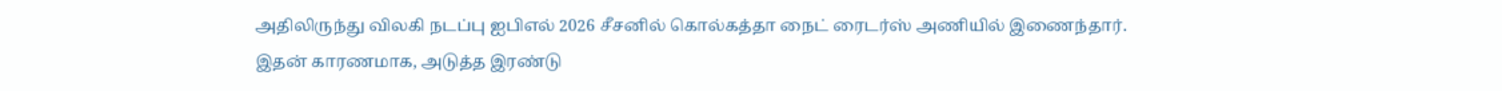அதிலிருந்து விலகி நடப்பு ஐபிஎல் 2026 சீசனில் கொல்கத்தா நைட் ரைடர்ஸ் அணியில் இணைந்தார். இதன் காரணமாக, அடுத்த இரண்டு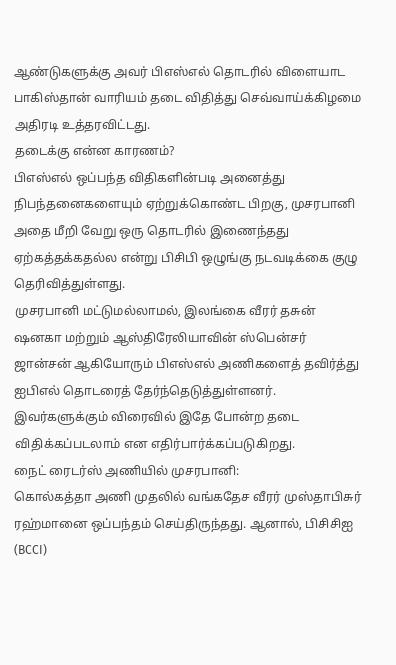ஆண்டுகளுக்கு அவர் பிஎஸ்எல் தொடரில் விளையாட பாகிஸ்தான் வாரியம் தடை விதித்து செவ்வாய்க்கிழமை அதிரடி உத்தரவிட்டது.
தடைக்கு என்ன காரணம்?
பிஎஸ்எல் ஒப்பந்த விதிகளின்படி அனைத்து நிபந்தனைகளையும் ஏற்றுக்கொண்ட பிறகு, முசரபானி அதை மீறி வேறு ஒரு தொடரில் இணைந்தது ஏற்கத்தக்கதல்ல என்று பிசிபி ஒழுங்கு நடவடிக்கை குழு தெரிவித்துள்ளது.
முசரபானி மட்டுமல்லாமல், இலங்கை வீரர் தசுன் ஷனகா மற்றும் ஆஸ்திரேலியாவின் ஸ்பென்சர் ஜான்சன் ஆகியோரும் பிஎஸ்எல் அணிகளைத் தவிர்த்து ஐபிஎல் தொடரைத் தேர்ந்தெடுத்துள்ளனர். இவர்களுக்கும் விரைவில் இதே போன்ற தடை விதிக்கப்படலாம் என எதிர்பார்க்கப்படுகிறது.
நைட் ரைடர்ஸ் அணியில் முசரபானி:
கொல்கத்தா அணி முதலில் வங்கதேச வீரர் முஸ்தாபிசுர் ரஹ்மானை ஒப்பந்தம் செய்திருந்தது. ஆனால், பிசிசிஐ (BCCI)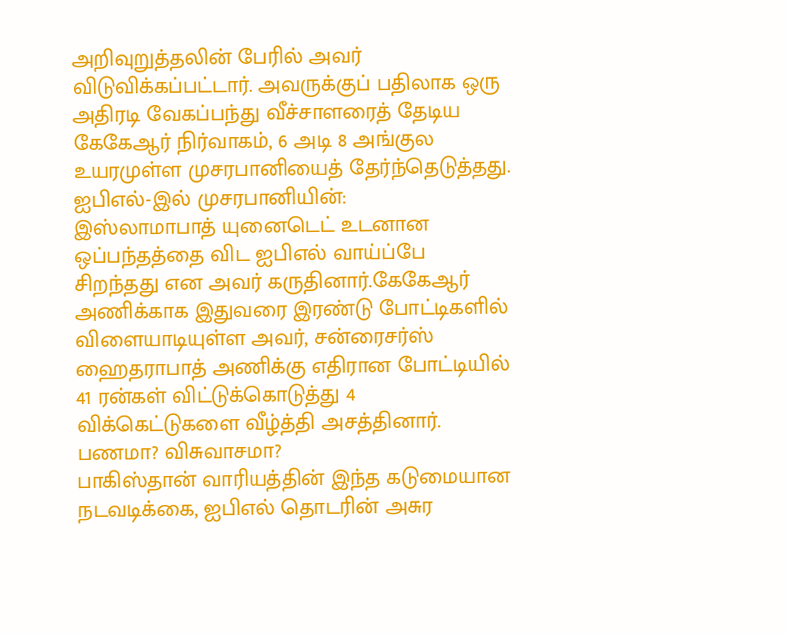அறிவுறுத்தலின் பேரில் அவர் விடுவிக்கப்பட்டார். அவருக்குப் பதிலாக ஒரு அதிரடி வேகப்பந்து வீச்சாளரைத் தேடிய கேகேஆர் நிர்வாகம், 6 அடி 8 அங்குல உயரமுள்ள முசரபானியைத் தேர்ந்தெடுத்தது.
ஐபிஎல்-இல் முசரபானியின்:
இஸ்லாமாபாத் யுனைடெட் உடனான ஒப்பந்தத்தை விட ஐபிஎல் வாய்ப்பே சிறந்தது என அவர் கருதினார்.கேகேஆர் அணிக்காக இதுவரை இரண்டு போட்டிகளில் விளையாடியுள்ள அவர், சன்ரைசர்ஸ் ஹைதராபாத் அணிக்கு எதிரான போட்டியில் 41 ரன்கள் விட்டுக்கொடுத்து 4 விக்கெட்டுகளை வீழ்த்தி அசத்தினார்.
பணமா? விசுவாசமா?
பாகிஸ்தான் வாரியத்தின் இந்த கடுமையான நடவடிக்கை, ஐபிஎல் தொடரின் அசுர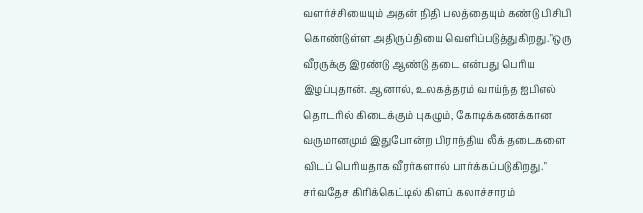வளர்ச்சியையும் அதன் நிதி பலத்தையும் கண்டு பிசிபி கொண்டுள்ள அதிருப்தியை வெளிப்படுத்துகிறது."ஒரு வீரருக்கு இரண்டு ஆண்டு தடை என்பது பெரிய இழப்புதான். ஆனால், உலகத்தரம் வாய்ந்த ஐபிஎல் தொடரில் கிடைக்கும் புகழும், கோடிக்கணக்கான வருமானமும் இதுபோன்ற பிராந்திய லீக் தடைகளை விடப் பெரியதாக வீரர்களால் பார்க்கப்படுகிறது."
சர்வதேச கிரிக்கெட்டில் கிளப் கலாச்சாரம்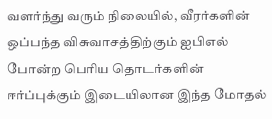வளர்ந்து வரும் நிலையில், வீரர்களின் ஒப்பந்த விசுவாசத்திற்கும் ஐபிஎல் போன்ற பெரிய தொடர்களின் ஈர்ப்புக்கும் இடையிலான இந்த மோதல்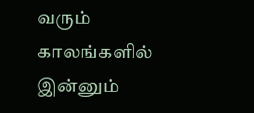வரும் காலங்களில் இன்னும்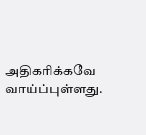அதிகரிக்கவே வாய்ப்புள்ளது.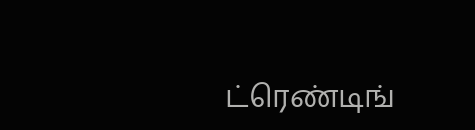ட்ரெண்டிங்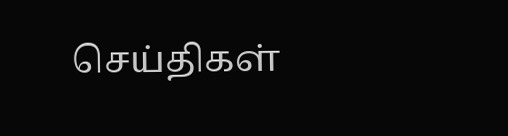செய்திகள்